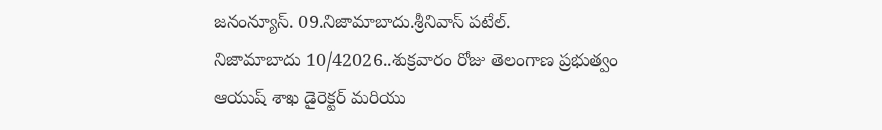జనంన్యూస్. 09.నిజామాబాదు.శ్రీనివాస్ పటేల్.
నిజామాబాదు 10/42026..శుక్రవారం రోజు తెలంగాణ ప్రభుత్వం ఆయుష్ శాఖ డైరెక్టర్ మరియు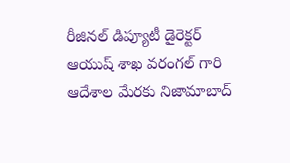రీజినల్ డిప్యూటీ డైరెక్టర్ ఆయుష్ శాఖ వరంగల్ గారి ఆదేశాల మేరకు నిజామాబాద్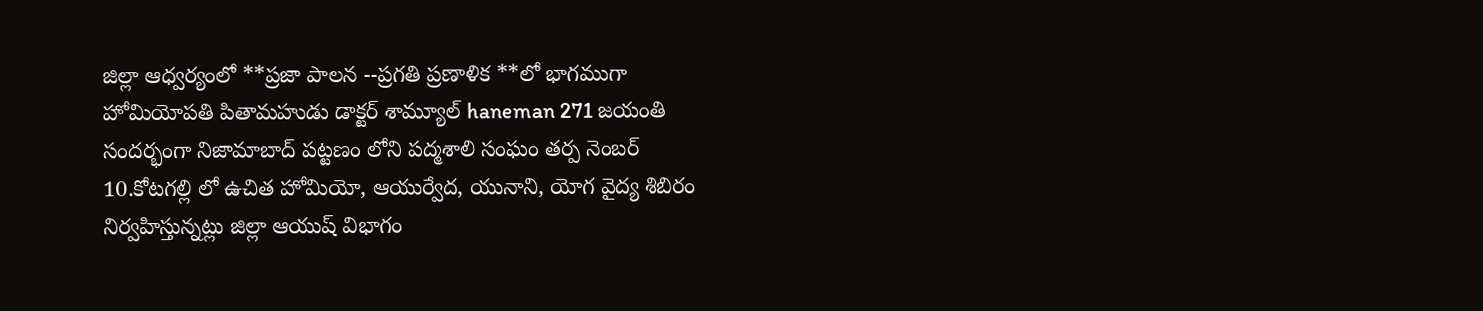జిల్లా ఆధ్వర్యంలో **ప్రజా పాలన --ప్రగతి ప్రణాళిక **లో భాగముగా హోమియోపతి పితామహుడు డాక్టర్ శామ్యూల్ haneman 271 జయంతి సందర్భంగా నిజామాబాద్ పట్టణం లోని పద్మశాలి సంఘం తర్ప నెంబర్ 10.కోటగల్లి లో ఉచిత హోమియో, ఆయుర్వేద, యునాని, యోగ వైద్య శిబిరం నిర్వహిస్తున్నట్లు జిల్లా ఆయుష్ విభాగం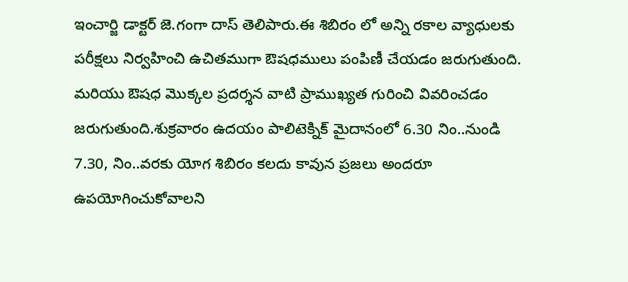ఇంచార్జి డాక్టర్ జె.గంగా దాస్ తెలిపారు.ఈ శిబిరం లో అన్ని రకాల వ్యాధులకు పరీక్షలు నిర్వహించి ఉచితముగా ఔషధములు పంపిణీ చేయడం జరుగుతుంది. మరియు ఔషధ మొక్కల ప్రదర్శన వాటి ప్రాముఖ్యత గురించి వివరించడం జరుగుతుంది.శుక్రవారం ఉదయం పాలిటెక్నిక్ మైదానంలో 6.30 నిం..నుండి 7.30, నిం..వరకు యోగ శిబిరం కలదు కావున ప్రజలు అందరూ ఉపయోగించుకోవాలని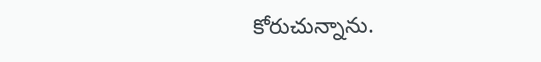కోరుచున్నాను.